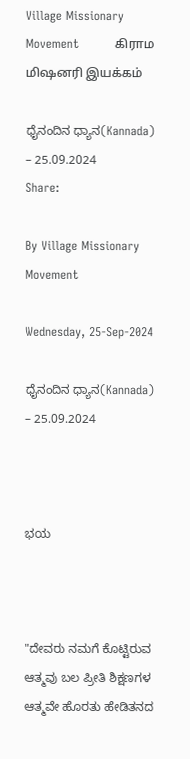Village Missionary Movement         கிராம மிஷனரி இயக்கம்

ಧೈನಂದಿನ ಧ್ಯಾನ(Kannada) – 25.09.2024
Share:

By Village Missionary Movement

Wednesday, 25-Sep-2024

ಧೈನಂದಿನ ಧ್ಯಾನ(Kannada) – 25.09.2024



ಭಯ



"ದೇವರು ನಮಗೆ ಕೊಟ್ಟಿರುವ ಆತ್ಮವು ಬಲ ಪ್ರೀತಿ ಶಿಕ್ಷಣಗಳ ಆತ್ಮವೇ ಹೊರತು ಹೇಡಿತನದ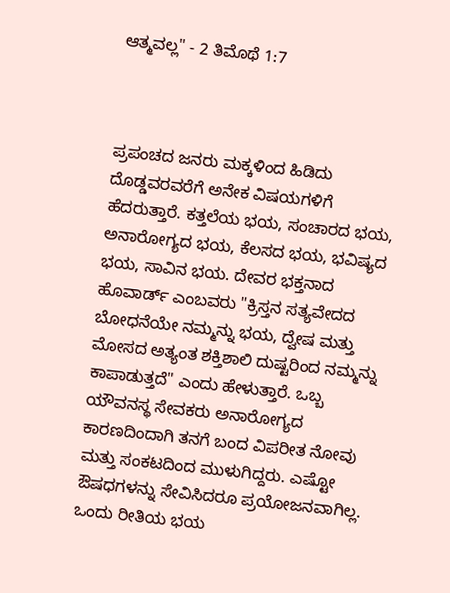ಆತ್ಮವಲ್ಲ" - 2 ತಿಮೊಥೆ 1:7



ಪ್ರಪಂಚದ ಜನರು ಮಕ್ಕಳಿಂದ ಹಿಡಿದು ದೊಡ್ಡವರವರೆಗೆ ಅನೇಕ ವಿಷಯಗಳಿಗೆ ಹೆದರುತ್ತಾರೆ. ಕತ್ತಲೆಯ ಭಯ, ಸಂಚಾರದ ಭಯ, ಅನಾರೋಗ್ಯದ ಭಯ, ಕೆಲಸದ ಭಯ, ಭವಿಷ್ಯದ ಭಯ, ಸಾವಿನ ಭಯ. ದೇವರ ಭಕ್ತನಾದ ಹೊವಾರ್ಡ್ ಎಂಬವರು "ಕ್ರಿಸ್ತನ ಸತ್ಯವೇದದ ಬೋಧನೆಯೇ ನಮ್ಮನ್ನು ಭಯ, ದ್ವೇಷ ಮತ್ತು ಮೋಸದ ಅತ್ಯಂತ ಶಕ್ತಿಶಾಲಿ ದುಷ್ಟರಿಂದ ನಮ್ಮನ್ನು ಕಾಪಾಡುತ್ತದೆ" ಎಂದು ಹೇಳುತ್ತಾರೆ. ಒಬ್ಬ ಯೌವನಸ್ಥ ಸೇವಕರು ಅನಾರೋಗ್ಯದ ಕಾರಣದಿಂದಾಗಿ ತನಗೆ ಬಂದ ವಿಪರೀತ ನೋವು ಮತ್ತು ಸಂಕಟದಿಂದ ಮುಳುಗಿದ್ದರು. ಎಷ್ಟೋ ಔಷಧಗಳನ್ನು ಸೇವಿಸಿದರೂ ಪ್ರಯೋಜನವಾಗಿಲ್ಲ. ಒಂದು ರೀತಿಯ ಭಯ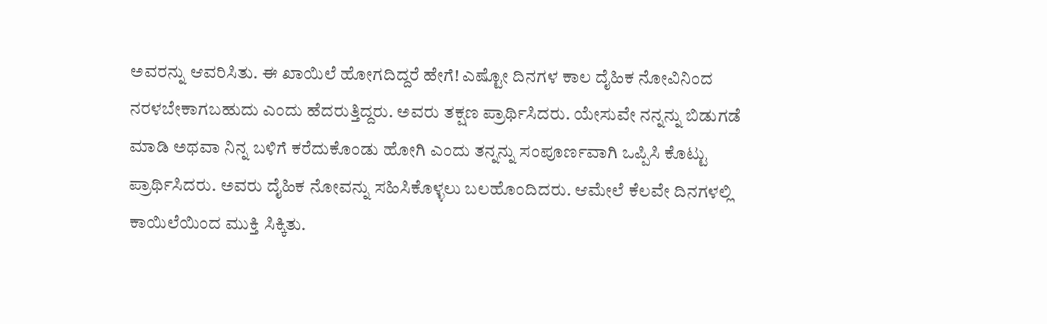ಅವರನ್ನು ಆವರಿಸಿತು. ಈ ಖಾಯಿಲೆ ಹೋಗದಿದ್ದರೆ ಹೇಗೆ! ಎಷ್ಟೋ ದಿನಗಳ ಕಾಲ ದೈಹಿಕ ನೋವಿನಿಂದ ನರಳಬೇಕಾಗಬಹುದು ಎಂದು ಹೆದರುತ್ತಿದ್ದರು. ಅವರು ತಕ್ಷಣ ಪ್ರಾರ್ಥಿಸಿದರು. ಯೇಸುವೇ ನನ್ನನ್ನು ಬಿಡುಗಡೆ ಮಾಡಿ ಅಥವಾ ನಿನ್ನ ಬಳಿಗೆ ಕರೆದುಕೊಂಡು ಹೋಗಿ ಎಂದು ತನ್ನನ್ನು ಸಂಪೂರ್ಣವಾಗಿ ಒಪ್ಪಿಸಿ ಕೊಟ್ಟು ಪ್ರಾರ್ಥಿಸಿದರು. ಅವರು ದೈಹಿಕ ನೋವನ್ನು ಸಹಿಸಿಕೊಳ್ಳಲು ಬಲಹೊಂದಿದರು. ಆಮೇಲೆ ಕೆಲವೇ ದಿನಗಳಲ್ಲಿ ಕಾಯಿಲೆಯಿಂದ ಮುಕ್ತಿ ಸಿಕ್ಕಿತು.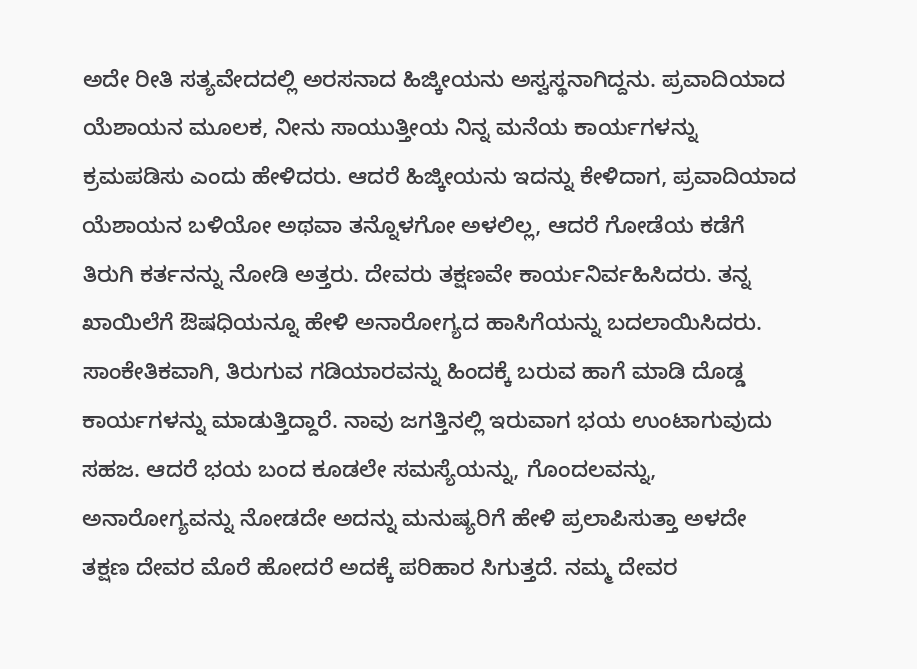ಅದೇ ರೀತಿ ಸತ್ಯವೇದದಲ್ಲಿ ಅರಸನಾದ ಹಿಜ್ಕೀಯನು ಅಸ್ವಸ್ಥನಾಗಿದ್ದನು. ಪ್ರವಾದಿಯಾದ ಯೆಶಾಯನ ಮೂಲಕ, ನೀನು ಸಾಯುತ್ತೀಯ ನಿನ್ನ ಮನೆಯ ಕಾರ್ಯಗಳನ್ನು ಕ್ರಮಪಡಿಸು ಎಂದು ಹೇಳಿದರು. ಆದರೆ ಹಿಜ್ಕೀಯನು ಇದನ್ನು ಕೇಳಿದಾಗ, ಪ್ರವಾದಿಯಾದ ಯೆಶಾಯನ ಬಳಿಯೋ ಅಥವಾ ತನ್ನೊಳಗೋ ಅಳಲಿಲ್ಲ, ಆದರೆ ಗೋಡೆಯ ಕಡೆಗೆ ತಿರುಗಿ ಕರ್ತನನ್ನು ನೋಡಿ ಅತ್ತರು. ದೇವರು ತಕ್ಷಣವೇ ಕಾರ್ಯನಿರ್ವಹಿಸಿದರು. ತನ್ನ ಖಾಯಿಲೆಗೆ ಔಷಧಿಯನ್ನೂ ಹೇಳಿ ಅನಾರೋಗ್ಯದ ಹಾಸಿಗೆಯನ್ನು ಬದಲಾಯಿಸಿದರು. ಸಾಂಕೇತಿಕವಾಗಿ, ತಿರುಗುವ ಗಡಿಯಾರವನ್ನು ಹಿಂದಕ್ಕೆ ಬರುವ ಹಾಗೆ ಮಾಡಿ ದೊಡ್ಡ ಕಾರ್ಯಗಳನ್ನು ಮಾಡುತ್ತಿದ್ದಾರೆ. ನಾವು ಜಗತ್ತಿನಲ್ಲಿ ಇರುವಾಗ ಭಯ ಉಂಟಾಗುವುದು ಸಹಜ. ಆದರೆ ಭಯ ಬಂದ ಕೂಡಲೇ ಸಮಸ್ಯೆಯನ್ನು, ಗೊಂದಲವನ್ನು, ಅನಾರೋಗ್ಯವನ್ನು ನೋಡದೇ ಅದನ್ನು ಮನುಷ್ಯರಿಗೆ ಹೇಳಿ ಪ್ರಲಾಪಿಸುತ್ತಾ ಅಳದೇ ತಕ್ಷಣ ದೇವರ ಮೊರೆ ಹೋದರೆ ಅದಕ್ಕೆ ಪರಿಹಾರ ಸಿಗುತ್ತದೆ. ನಮ್ಮ ದೇವರ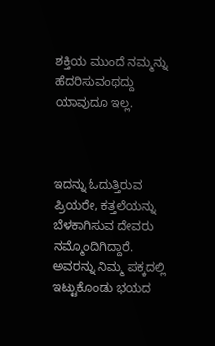ಶಕ್ತಿಯ ಮುಂದೆ ನಮ್ಮನ್ನು ಹೆದರಿಸುವಂಥದ್ದು ಯಾವುದೂ ಇಲ್ಲ.



ಇದನ್ನು ಓದುತ್ತಿರುವ ಪ್ರಿಯರೇ, ಕತ್ತಲೆಯನ್ನು ಬೆಳಕಾಗಿಸುವ ದೇವರು ನಮ್ಮೊಂದಿಗಿದ್ದಾರೆ. ಅವರನ್ನು ನಿಮ್ಮ ಪಕ್ಕದಲ್ಲಿ ಇಟ್ಟುಕೊಂಡು ಭಯದ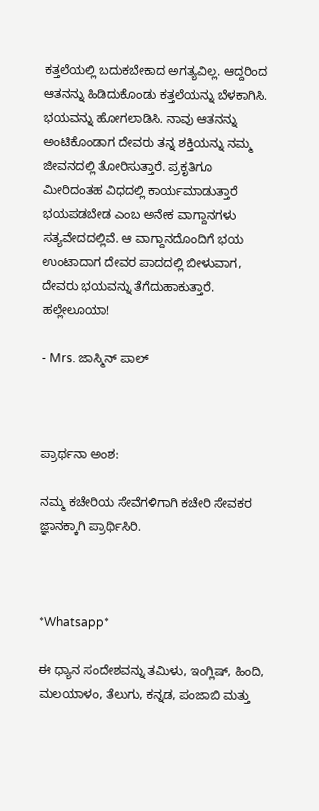ಕತ್ತಲೆಯಲ್ಲಿ ಬದುಕಬೇಕಾದ ಅಗತ್ಯವಿಲ್ಲ. ಆದ್ದರಿಂದ ಆತನನ್ನು ಹಿಡಿದುಕೊಂಡು ಕತ್ತಲೆಯನ್ನು ಬೆಳಕಾಗಿಸಿ. ಭಯವನ್ನು ಹೋಗಲಾಡಿಸಿ. ನಾವು ಆತನನ್ನು ಅಂಟಿಕೊಂಡಾಗ ದೇವರು ತನ್ನ ಶಕ್ತಿಯನ್ನು ನಮ್ಮ ಜೀವನದಲ್ಲಿ ತೋರಿಸುತ್ತಾರೆ. ಪ್ರಕೃತಿಗೂ ಮೀರಿದಂತಹ ವಿಧದಲ್ಲಿ ಕಾರ್ಯಮಾಡುತ್ತಾರೆ ಭಯಪಡಬೇಡ ಎಂಬ ಅನೇಕ ವಾಗ್ದಾನಗಳು ಸತ್ಯವೇದದಲ್ಲಿವೆ. ಆ ವಾಗ್ದಾನದೊಂದಿಗೆ ಭಯ ಉಂಟಾದಾಗ ದೇವರ ಪಾದದಲ್ಲಿ ಬೀಳುವಾಗ, ದೇವರು ಭಯವನ್ನು ತೆಗೆದುಹಾಕುತ್ತಾರೆ. ಹಲ್ಲೇಲೂಯಾ!

- Mrs. ಜಾಸ್ಮಿನ್ ಪಾಲ್



ಪ್ರಾರ್ಥನಾ ಅಂಶ:

ನಮ್ಮ ಕಚೇರಿಯ ಸೇವೆಗಳಿಗಾಗಿ ಕಚೇರಿ ಸೇವಕರ ಜ್ಞಾನಕ್ಕಾಗಿ ಪ್ರಾರ್ಥಿಸಿರಿ.



*Whatsapp*

ಈ ಧ್ಯಾನ ಸಂದೇಶವನ್ನು ತಮಿಳು, ಇಂಗ್ಲಿಷ್, ಹಿಂದಿ, ಮಲಯಾಳಂ, ತೆಲುಗು, ಕನ್ನಡ, ಪಂಜಾಬಿ ಮತ್ತು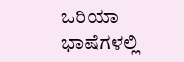ಒರಿಯಾ ಭಾಷೆಗಳಲ್ಲಿ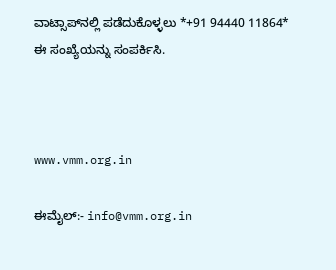ವಾಟ್ಸಾಪ್‌ನಲ್ಲಿ ಪಡೆದುಕೊಳ್ಳಲು *+91 94440 11864* ಈ ಸಂಖ್ಯೆಯನ್ನು ಸಂಪರ್ಕಿಸಿ.



www.vmm.org.in

ಈಮೈಲ್:- info@vmm.org.in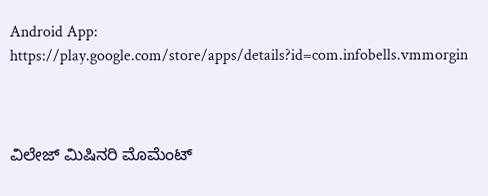Android App: https://play.google.com/store/apps/details?id=com.infobells.vmmorgin



ವಿಲೇಜ್ ಮಿಷಿನರಿ ಮೊಮೆಂಟ್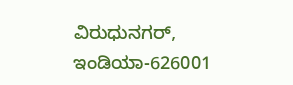ವಿರುಧುನಗರ್, ಇಂಡಿಯಾ-626001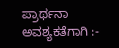ಪ್ರಾರ್ಥನಾ ಅವಶ್ಯಕತೆಗಾಗಿ :-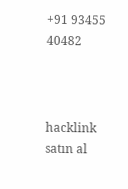+91 93455 40482



hacklink satın al